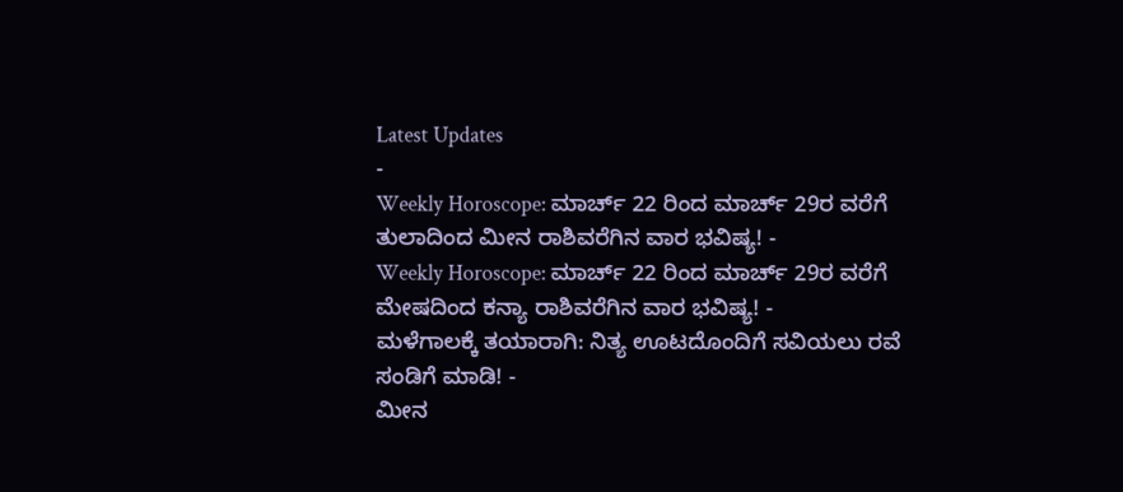Latest Updates
-
Weekly Horoscope: ಮಾರ್ಚ್ 22 ರಿಂದ ಮಾರ್ಚ್ 29ರ ವರೆಗೆ ತುಲಾದಿಂದ ಮೀನ ರಾಶಿವರೆಗಿನ ವಾರ ಭವಿಷ್ಯ! -
Weekly Horoscope: ಮಾರ್ಚ್ 22 ರಿಂದ ಮಾರ್ಚ್ 29ರ ವರೆಗೆ ಮೇಷದಿಂದ ಕನ್ಯಾ ರಾಶಿವರೆಗಿನ ವಾರ ಭವಿಷ್ಯ! -
ಮಳೆಗಾಲಕ್ಕೆ ತಯಾರಾಗಿ: ನಿತ್ಯ ಊಟದೊಂದಿಗೆ ಸವಿಯಲು ರವೆ ಸಂಡಿಗೆ ಮಾಡಿ! -
ಮೀನ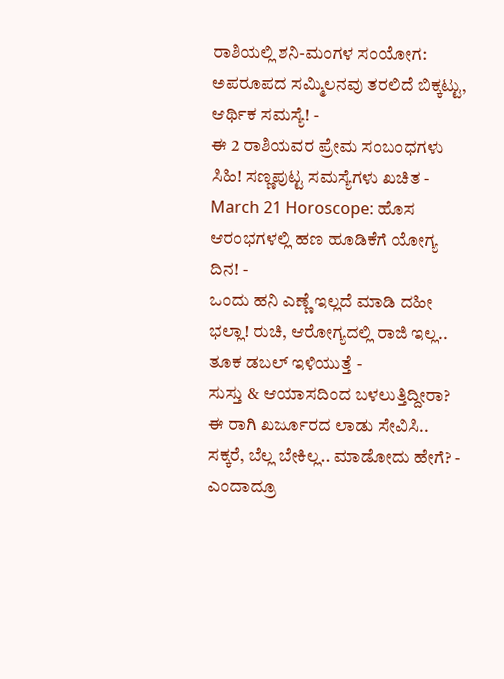ರಾಶಿಯಲ್ಲಿ ಶನಿ-ಮಂಗಳ ಸಂಯೋಗ: ಅಪರೂಪದ ಸಮ್ಮಿಲನವು ತರಲಿದೆ ಬಿಕ್ಕಟ್ಟು, ಆರ್ಥಿಕ ಸಮಸ್ಯೆ! -
ಈ 2 ರಾಶಿಯವರ ಪ್ರೇಮ ಸಂಬಂಧಗಳು ಸಿಹಿ! ಸಣ್ಣಪುಟ್ಟ ಸಮಸ್ಯೆಗಳು ಖಚಿತ -
March 21 Horoscope: ಹೊಸ ಆರಂಭಗಳಲ್ಲಿ ಹಣ ಹೂಡಿಕೆಗೆ ಯೋಗ್ಯ ದಿನ! -
ಒಂದು ಹನಿ ಎಣ್ಣೆ ಇಲ್ಲದೆ ಮಾಡಿ ದಹೀ ಭಲ್ಲಾ! ರುಚಿ, ಆರೋಗ್ಯದಲ್ಲಿ ರಾಜಿ ಇಲ್ಲ.. ತೂಕ ಡಬಲ್ ಇಳಿಯುತ್ತೆ -
ಸುಸ್ತು & ಆಯಾಸದಿಂದ ಬಳಲುತ್ತಿದ್ದೀರಾ? ಈ ರಾಗಿ ಖರ್ಜೂರದ ಲಾಡು ಸೇವಿಸಿ.. ಸಕ್ಕರೆ, ಬೆಲ್ಲ ಬೇಕಿಲ್ಲ.. ಮಾಡೋದು ಹೇಗೆ? -
ಎಂದಾದ್ರೂ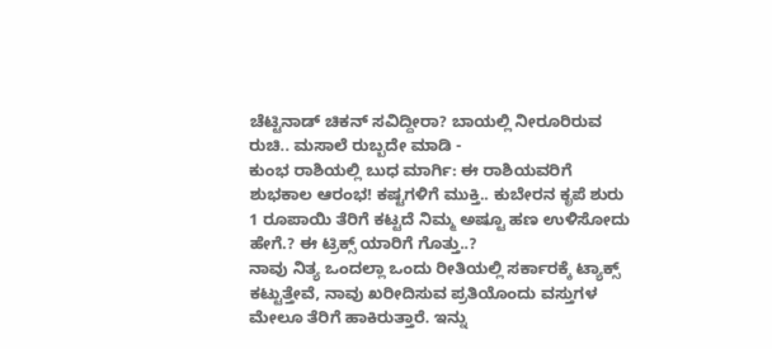ಚೆಟ್ಟಿನಾಡ್ ಚಿಕನ್ ಸವಿದ್ದೀರಾ? ಬಾಯಲ್ಲಿ ನೀರೂರಿರುವ ರುಚಿ.. ಮಸಾಲೆ ರುಬ್ಬದೇ ಮಾಡಿ -
ಕುಂಭ ರಾಶಿಯಲ್ಲಿ ಬುಧ ಮಾರ್ಗಿ: ಈ ರಾಶಿಯವರಿಗೆ ಶುಭಕಾಲ ಆರಂಭ! ಕಷ್ಟಗಳಿಗೆ ಮುಕ್ತಿ.. ಕುಬೇರನ ಕೃಪೆ ಶುರು
1 ರೂಪಾಯಿ ತೆರಿಗೆ ಕಟ್ಟದೆ ನಿಮ್ಮ ಅಷ್ಟೂ ಹಣ ಉಳಿಸೋದು ಹೇಗೆ.? ಈ ಟ್ರಿಕ್ಸ್ ಯಾರಿಗೆ ಗೊತ್ತು..?
ನಾವು ನಿತ್ಯ ಒಂದಲ್ಲಾ ಒಂದು ರೀತಿಯಲ್ಲಿ ಸರ್ಕಾರಕ್ಕೆ ಟ್ಯಾಕ್ಸ್ ಕಟ್ಟುತ್ತೇವೆ, ನಾವು ಖರೀದಿಸುವ ಪ್ರತಿಯೊಂದು ವಸ್ತುಗಳ ಮೇಲೂ ತೆರಿಗೆ ಹಾಕಿರುತ್ತಾರೆ. ಇನ್ನು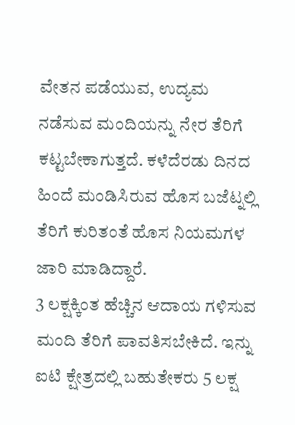ವೇತನ ಪಡೆಯುವ, ಉದ್ಯಮ ನಡೆಸುವ ಮಂದಿಯನ್ನು ನೇರ ತೆರಿಗೆ ಕಟ್ಟಬೇಕಾಗುತ್ತದೆ. ಕಳೆದೆರಡು ದಿನದ ಹಿಂದೆ ಮಂಡಿಸಿರುವ ಹೊಸ ಬಜೆಟ್ನಲ್ಲಿ ತೆರಿಗೆ ಕುರಿತಂತೆ ಹೊಸ ನಿಯಮಗಳ ಜಾರಿ ಮಾಡಿದ್ದಾರೆ.
3 ಲಕ್ಷಕ್ಕಿಂತ ಹೆಚ್ಚಿನ ಆದಾಯ ಗಳಿಸುವ ಮಂದಿ ತೆರಿಗೆ ಪಾವತಿಸಬೇಕಿದೆ. ಇನ್ನು ಐಟಿ ಕ್ಷೇತ್ರದಲ್ಲಿ ಬಹುತೇಕರು 5 ಲಕ್ಷ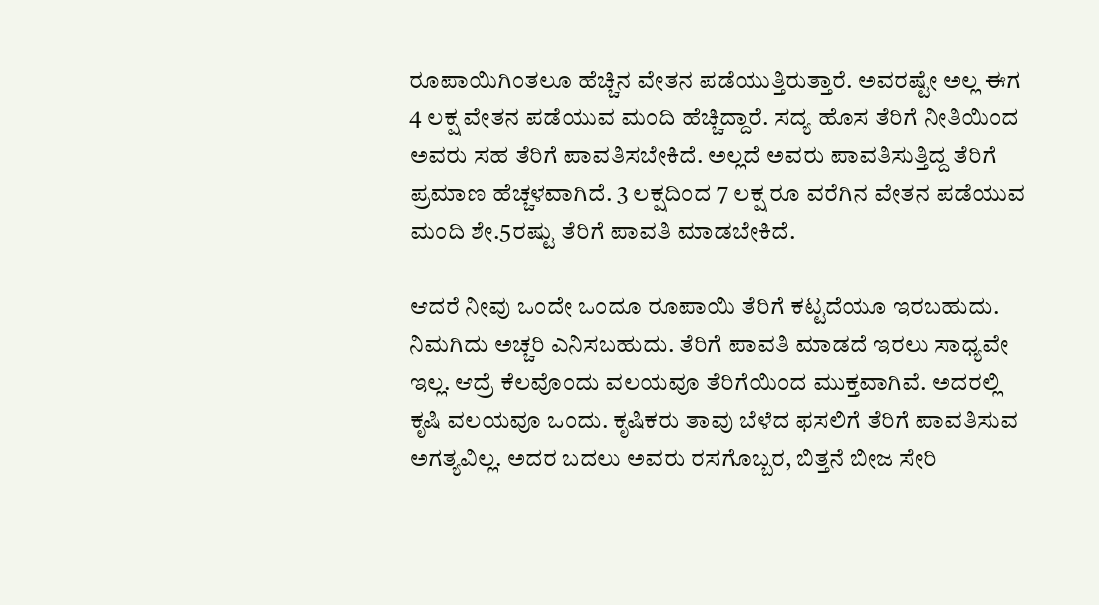ರೂಪಾಯಿಗಿಂತಲೂ ಹೆಚ್ಚಿನ ವೇತನ ಪಡೆಯುತ್ತಿರುತ್ತಾರೆ. ಅವರಷ್ಟೇ ಅಲ್ಲ ಈಗ 4 ಲಕ್ಷ ವೇತನ ಪಡೆಯುವ ಮಂದಿ ಹೆಚ್ಚಿದ್ದಾರೆ. ಸದ್ಯ ಹೊಸ ತೆರಿಗೆ ನೀತಿಯಿಂದ ಅವರು ಸಹ ತೆರಿಗೆ ಪಾವತಿಸಬೇಕಿದೆ. ಅಲ್ಲದೆ ಅವರು ಪಾವತಿಸುತ್ತಿದ್ದ ತೆರಿಗೆ ಪ್ರಮಾಣ ಹೆಚ್ಚಳವಾಗಿದೆ. 3 ಲಕ್ಷದಿಂದ 7 ಲಕ್ಷ ರೂ ವರೆಗಿನ ವೇತನ ಪಡೆಯುವ ಮಂದಿ ಶೇ.5ರಷ್ಟು ತೆರಿಗೆ ಪಾವತಿ ಮಾಡಬೇಕಿದೆ.

ಆದರೆ ನೀವು ಒಂದೇ ಒಂದೂ ರೂಪಾಯಿ ತೆರಿಗೆ ಕಟ್ಟದೆಯೂ ಇರಬಹುದು. ನಿಮಗಿದು ಅಚ್ಚರಿ ಎನಿಸಬಹುದು. ತೆರಿಗೆ ಪಾವತಿ ಮಾಡದೆ ಇರಲು ಸಾಧ್ಯವೇ ಇಲ್ಲ. ಆದ್ರೆ ಕೆಲವೊಂದು ವಲಯವೂ ತೆರಿಗೆಯಿಂದ ಮುಕ್ತವಾಗಿವೆ. ಅದರಲ್ಲಿ ಕೃಷಿ ವಲಯವೂ ಒಂದು. ಕೃಷಿಕರು ತಾವು ಬೆಳೆದ ಫಸಲಿಗೆ ತೆರಿಗೆ ಪಾವತಿಸುವ ಅಗತ್ಯವಿಲ್ಲ. ಅದರ ಬದಲು ಅವರು ರಸಗೊಬ್ಬರ, ಬಿತ್ತನೆ ಬೀಜ ಸೇರಿ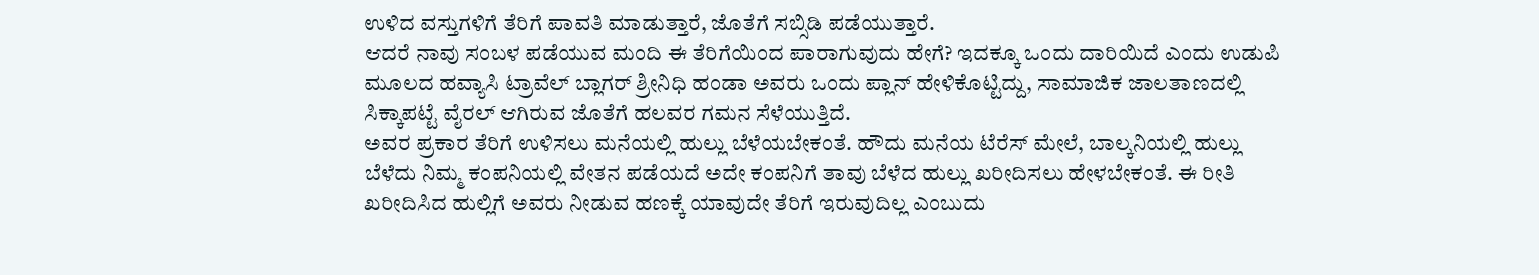ಉಳಿದ ವಸ್ತುಗಳಿಗೆ ತೆರಿಗೆ ಪಾವತಿ ಮಾಡುತ್ತಾರೆ, ಜೊತೆಗೆ ಸಬ್ಸಿಡಿ ಪಡೆಯುತ್ತಾರೆ.
ಆದರೆ ನಾವು ಸಂಬಳ ಪಡೆಯುವ ಮಂದಿ ಈ ತೆರಿಗೆಯಿಂದ ಪಾರಾಗುವುದು ಹೇಗೆ? ಇದಕ್ಕೂ ಒಂದು ದಾರಿಯಿದೆ ಎಂದು ಉಡುಪಿ ಮೂಲದ ಹವ್ಯಾಸಿ ಟ್ರಾವೆಲ್ ಬ್ಲಾಗರ್ ಶ್ರೀನಿಧಿ ಹಂಡಾ ಅವರು ಒಂದು ಪ್ಲಾನ್ ಹೇಳಿಕೊಟ್ಟಿದ್ದು, ಸಾಮಾಜಿಕ ಜಾಲತಾಣದಲ್ಲಿ ಸಿಕ್ಕಾಪಟ್ಟೆ ವೈರಲ್ ಆಗಿರುವ ಜೊತೆಗೆ ಹಲವರ ಗಮನ ಸೆಳೆಯುತ್ತಿದೆ.
ಅವರ ಪ್ರಕಾರ ತೆರಿಗೆ ಉಳಿಸಲು ಮನೆಯಲ್ಲಿ ಹುಲ್ಲು ಬೆಳೆಯಬೇಕಂತೆ. ಹೌದು ಮನೆಯ ಟೆರೆಸ್ ಮೇಲೆ, ಬಾಲ್ಕನಿಯಲ್ಲಿ ಹುಲ್ಲು ಬೆಳೆದು ನಿಮ್ಮ ಕಂಪನಿಯಲ್ಲಿ ವೇತನ ಪಡೆಯದೆ ಅದೇ ಕಂಪನಿಗೆ ತಾವು ಬೆಳೆದ ಹುಲ್ಲು ಖರೀದಿಸಲು ಹೇಳಬೇಕಂತೆ. ಈ ರೀತಿ ಖರೀದಿಸಿದ ಹುಲ್ಲಿಗೆ ಅವರು ನೀಡುವ ಹಣಕ್ಕೆ ಯಾವುದೇ ತೆರಿಗೆ ಇರುವುದಿಲ್ಲ ಎಂಬುದು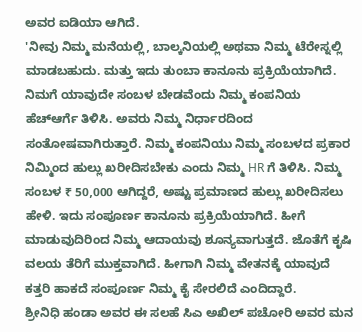ಅವರ ಐಡಿಯಾ ಆಗಿದೆ.
'ನೀವು ನಿಮ್ಮ ಮನೆಯಲ್ಲಿ, ಬಾಲ್ಕನಿಯಲ್ಲಿ ಅಥವಾ ನಿಮ್ಮ ಟೆರೇಸ್ನಲ್ಲಿ ಮಾಡಬಹುದು. ಮತ್ತು ಇದು ತುಂಬಾ ಕಾನೂನು ಪ್ರಕ್ರಿಯೆಯಾಗಿದೆ. ನಿಮಗೆ ಯಾವುದೇ ಸಂಬಳ ಬೇಡವೆಂದು ನಿಮ್ಮ ಕಂಪನಿಯ ಹೆಚ್ಆರ್ಗೆ ತಿಳಿಸಿ. ಅವರು ನಿಮ್ಮ ನಿರ್ಧಾರದಿಂದ ಸಂತೋಷವಾಗಿರುತ್ತಾರೆ. ನಿಮ್ಮ ಕಂಪನಿಯು ನಿಮ್ಮ ಸಂಬಳದ ಪ್ರಕಾರ ನಿಮ್ಮಿಂದ ಹುಲ್ಲು ಖರೀದಿಸಬೇಕು ಎಂದು ನಿಮ್ಮ HR ಗೆ ತಿಳಿಸಿ. ನಿಮ್ಮ ಸಂಬಳ ₹ 50,000 ಆಗಿದ್ದರೆ, ಅಷ್ಟು ಪ್ರಮಾಣದ ಹುಲ್ಲು ಖರೀದಿಸಲು ಹೇಳಿ. ಇದು ಸಂಪೂರ್ಣ ಕಾನೂನು ಪ್ರಕ್ರಿಯೆಯಾಗಿದೆ. ಹೀಗೆ ಮಾಡುವುದಿರಿಂದ ನಿಮ್ಮ ಆದಾಯವು ಶೂನ್ಯವಾಗುತ್ತದೆ. ಜೊತೆಗೆ ಕೃಷಿ ವಲಯ ತೆರಿಗೆ ಮುಕ್ತವಾಗಿದೆ. ಹೀಗಾಗಿ ನಿಮ್ಮ ವೇತನಕ್ಕೆ ಯಾವುದೆ ಕತ್ತರಿ ಹಾಕದೆ ಸಂಪೂರ್ಣ ನಿಮ್ಮ ಕೈ ಸೇರಲಿದೆ ಎಂದಿದ್ದಾರೆ.
ಶ್ರೀನಿಧಿ ಹಂಡಾ ಅವರ ಈ ಸಲಹೆ ಸಿಎ ಅಖಿಲ್ ಪಚೋರಿ ಅವರ ಮನ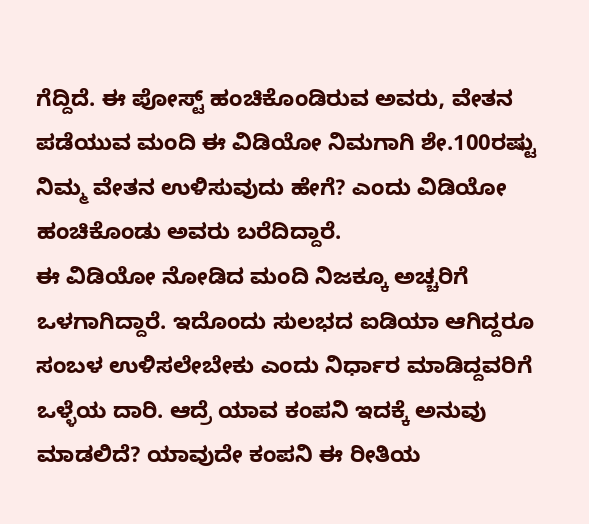ಗೆದ್ದಿದೆ. ಈ ಪೋಸ್ಟ್ ಹಂಚಿಕೊಂಡಿರುವ ಅವರು, ವೇತನ ಪಡೆಯುವ ಮಂದಿ ಈ ವಿಡಿಯೋ ನಿಮಗಾಗಿ ಶೇ.100ರಷ್ಟು ನಿಮ್ಮ ವೇತನ ಉಳಿಸುವುದು ಹೇಗೆ? ಎಂದು ವಿಡಿಯೋ ಹಂಚಿಕೊಂಡು ಅವರು ಬರೆದಿದ್ದಾರೆ.
ಈ ವಿಡಿಯೋ ನೋಡಿದ ಮಂದಿ ನಿಜಕ್ಕೂ ಅಚ್ಚರಿಗೆ ಒಳಗಾಗಿದ್ದಾರೆ. ಇದೊಂದು ಸುಲಭದ ಐಡಿಯಾ ಆಗಿದ್ದರೂ ಸಂಬಳ ಉಳಿಸಲೇಬೇಕು ಎಂದು ನಿರ್ಧಾರ ಮಾಡಿದ್ದವರಿಗೆ ಒಳ್ಳೆಯ ದಾರಿ. ಆದ್ರೆ ಯಾವ ಕಂಪನಿ ಇದಕ್ಕೆ ಅನುವು ಮಾಡಲಿದೆ? ಯಾವುದೇ ಕಂಪನಿ ಈ ರೀತಿಯ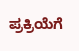ಪ್ರಕ್ರಿಯೆಗೆ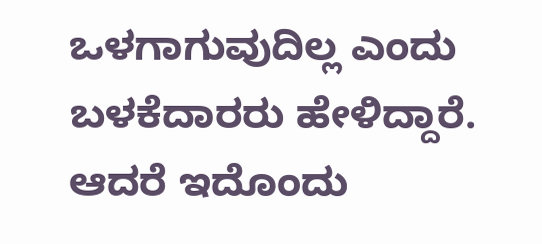ಒಳಗಾಗುವುದಿಲ್ಲ ಎಂದು ಬಳಕೆದಾರರು ಹೇಳಿದ್ದಾರೆ. ಆದರೆ ಇದೊಂದು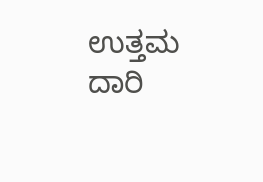ಉತ್ತಮ ದಾರಿ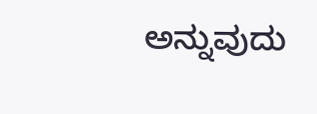ಅನ್ನುವುದು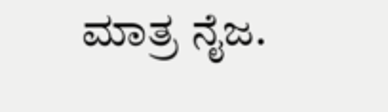ಮಾತ್ರ ನೈಜ.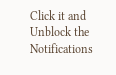Click it and Unblock the Notifications